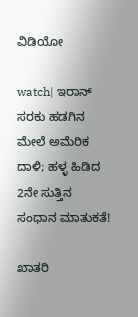ವಿಡಿಯೋ

watch| ಇರಾನ್ ಸರಕು ಹಡಗಿನ ಮೇಲೆ ಅಮೆರಿಕ ದಾಳಿ; ಹಳ್ಳ ಹಿಡಿದ 2ನೇ ಸುತ್ತಿನ ಸಂಧಾನ ಮಾತುಕತೆ!

ಖಾತರಿ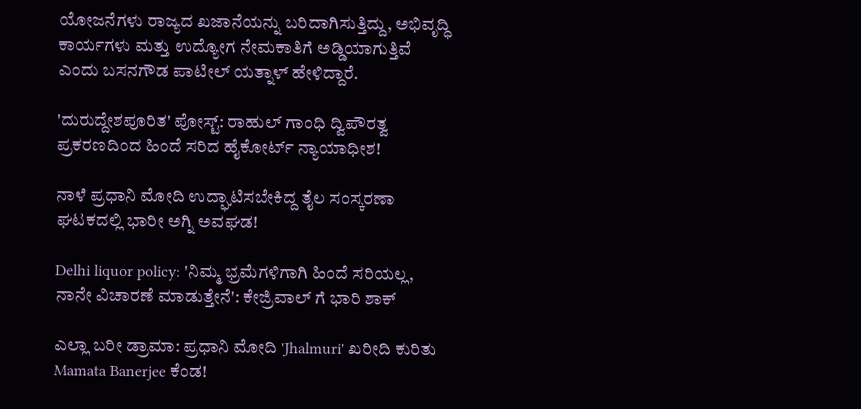ಯೋಜನೆಗಳು ರಾಜ್ಯದ ಖಜಾನೆಯನ್ನು ಬರಿದಾಗಿಸುತ್ತಿದ್ದು, ಅಭಿವೃದ್ಧಿ ಕಾರ್ಯಗಳು ಮತ್ತು ಉದ್ಯೋಗ ನೇಮಕಾತಿಗೆ ಅಡ್ಡಿಯಾಗುತ್ತಿವೆ ಎಂದು ಬಸನಗೌಡ ಪಾಟೀಲ್ ಯತ್ನಾಳ್ ಹೇಳಿದ್ದಾರೆ.

'ದುರುದ್ದೇಶಪೂರಿತ' ಪೋಸ್ಟ್‌: ರಾಹುಲ್ ಗಾಂಧಿ ದ್ವಿಪೌರತ್ವ ಪ್ರಕರಣದಿಂದ ಹಿಂದೆ ಸರಿದ ಹೈಕೋರ್ಟ್ ನ್ಯಾಯಾಧೀಶ!

ನಾಳೆ ಪ್ರಧಾನಿ ಮೋದಿ ಉದ್ಘಾಟಿಸಬೇಕಿದ್ದ ತೈಲ ಸಂಸ್ಕರಣಾ ಘಟಕದಲ್ಲಿ ಭಾರೀ ಅಗ್ನಿ ಅವಘಡ!

Delhi liquor policy: 'ನಿಮ್ಮ ಭ್ರಮೆಗಳಿಗಾಗಿ ಹಿಂದೆ ಸರಿಯಲ್ಲ, ನಾನೇ ವಿಚಾರಣೆ ಮಾಡುತ್ತೇನೆ': ಕೇಜ್ರಿವಾಲ್ ಗೆ ಭಾರಿ ಶಾಕ್

ಎಲ್ಲಾ ಬರೀ ಡ್ರಾಮಾ: ಪ್ರಧಾನಿ ಮೋದಿ 'Jhalmuri' ಖರೀದಿ ಕುರಿತು Mamata Banerjee ಕೆಂಡ!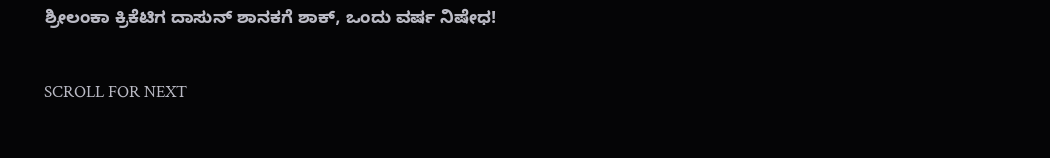ಶ್ರೀಲಂಕಾ ಕ್ರಿಕೆಟಿಗ ದಾಸುನ್ ಶಾನಕಗೆ ಶಾಕ್, ಒಂದು ವರ್ಷ ನಿಷೇಧ!

SCROLL FOR NEXT